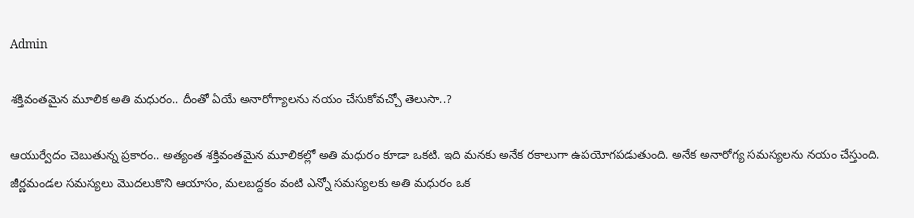Admin

శక్తివంతమైన మూలిక అతి మధురం.. దీంతో ఏయే అనారోగ్యాలను నయం చేసుకోవచ్చో తెలుసా..?

ఆయుర్వేదం చెబుతున్న ప్రకారం.. అత్యంత శక్తివంతమైన మూలికల్లో అతి మధురం కూడా ఒకటి. ఇది మనకు అనేక రకాలుగా ఉపయోగపడుతుంది. అనేక అనారోగ్య సమస్యలను నయం చేస్తుంది. జీర్ణమండల సమస్యలు మొదలుకొని ఆయాసం, మలబద్దకం వంటి ఎన్నో సమస్యలకు అతి మధురం ఒక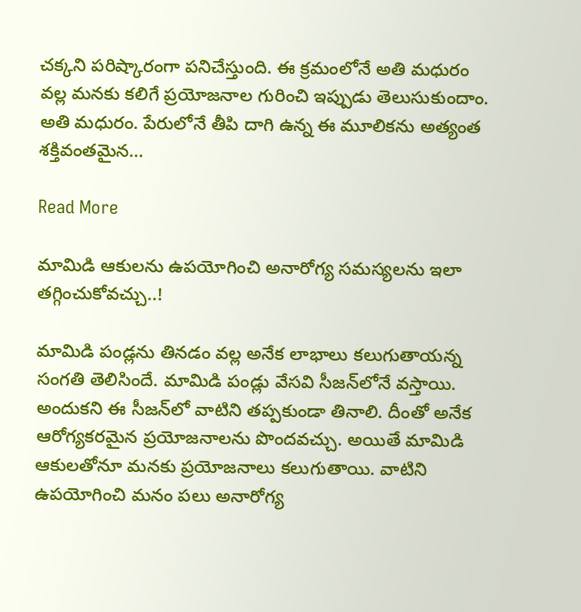చక్కని పరిష్కారంగా పనిచేస్తుంది. ఈ క్రమంలోనే అతి మధురం వల్ల మనకు కలిగే ప్రయోజనాల గురించి ఇప్పుడు తెలుసుకుందాం. అతి మధురం. పేరులోనే తీపి దాగి ఉన్న ఈ మూలికను అత్యంత శక్తివంతమైన…

Read More

మామిడి ఆకుల‌ను ఉప‌యోగించి అనారోగ్య స‌మ‌స్య‌ల‌ను ఇలా త‌గ్గించుకోవ‌చ్చు..!

మామిడి పండ్ల‌ను తిన‌డం వ‌ల్ల అనేక లాభాలు క‌లుగుతాయ‌న్న సంగ‌తి తెలిసిందే. మామిడి పండ్లు వేస‌వి సీజ‌న్‌లోనే వ‌స్తాయి. అందుక‌ని ఈ సీజ‌న్‌లో వాటిని త‌ప్ప‌కుండా తినాలి. దీంతో అనేక ఆరోగ్య‌క‌ర‌మైన ప్ర‌యోజ‌నాల‌ను పొంద‌వ‌చ్చు. అయితే మామిడి ఆకులతోనూ మ‌న‌కు ప్ర‌యోజ‌నాలు క‌లుగుతాయి. వాటిని ఉప‌యోగించి మ‌నం ప‌లు అనారోగ్య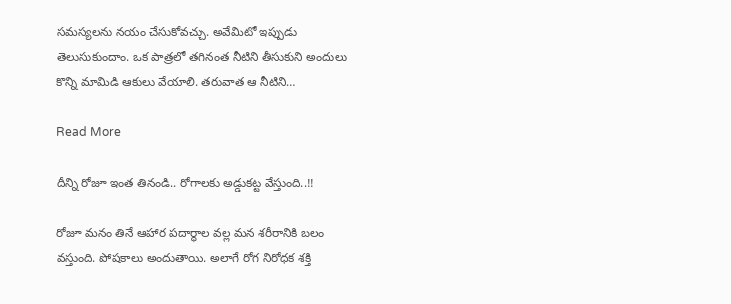స‌మ‌స్య‌ల‌ను న‌యం చేసుకోవ‌చ్చు. అవేమిటో ఇప్పుడు తెలుసుకుందాం. ఒక పాత్ర‌లో త‌గినంత నీటిని తీసుకుని అందులు కొన్ని మామిడి ఆకులు వేయాలి. త‌రువాత ఆ నీటిని…

Read More

దీన్ని రోజూ ఇంత తినండి.. రోగాల‌కు అడ్డుక‌ట్ట వేస్తుంది..!!

రోజూ మ‌నం తినే ఆహార ప‌దార్థాల వ‌ల్ల మ‌న శ‌రీరానికి బ‌లం వ‌స్తుంది. పోషకాలు అందుతాయి. అలాగే రోగ నిరోధ‌క శ‌క్తి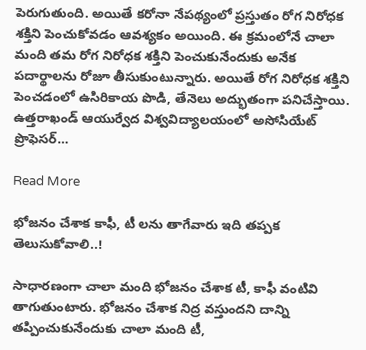పెరుగుతుంది. అయితే క‌రోనా నేప‌థ్యంలో ప్ర‌స్తుతం రోగ నిరోధ‌క శ‌క్తిని పెంచుకోవ‌డం ఆవ‌శ్య‌కం అయింది. ఈ క్ర‌మంలోనే చాలా మంది త‌మ రోగ నిరోధ‌క శ‌క్తిని పెంచుకునేందుకు అనేక ప‌దార్థాల‌ను రోజూ తీసుకుంటున్నారు. అయితే రోగ నిరోధ‌క శ‌క్తిని పెంచ‌డంలో ఉసిరికాయ పొడి, తేనెలు అద్భుతంగా ప‌నిచేస్తాయి. ఉత్తరాఖండ్ ఆయుర్వేద విశ్వవిద్యాలయంలో అసోసియేట్ ప్రొఫెసర్…

Read More

భోజనం చేశాక కాఫీ, టీ లను తాగేవారు ఇది తప్పక తెలుసుకోవాలి..!

సాధారణంగా చాలా మంది భోజనం చేశాక టీ, కాఫీ వంటివి తాగుతుంటారు. భోజనం చేశాక నిద్ర వస్తుందని దాన్ని తప్పించుకునేందుకు చాలా మంది టీ,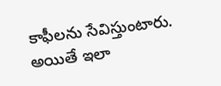కాఫీలను సేవిస్తుంటారు. అయితే ఇలా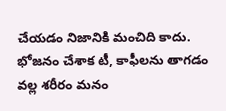చేయడం నిజానికి మంచిది కాదు. భోజనం చేశాక టీ, కాఫీలను తాగడం వల్ల శరీరం మనం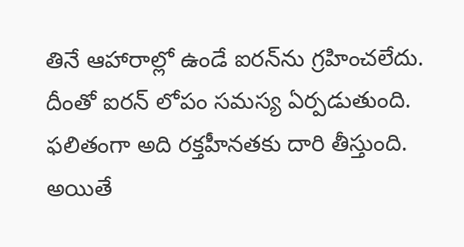తినే ఆహారాల్లో ఉండే ఐరన్‌ను గ్రహించలేదు. దీంతో ఐరన్‌ లోపం సమస్య ఏర్పడుతుంది. ఫలితంగా అది రక్తహీనతకు దారి తీస్తుంది. అయితే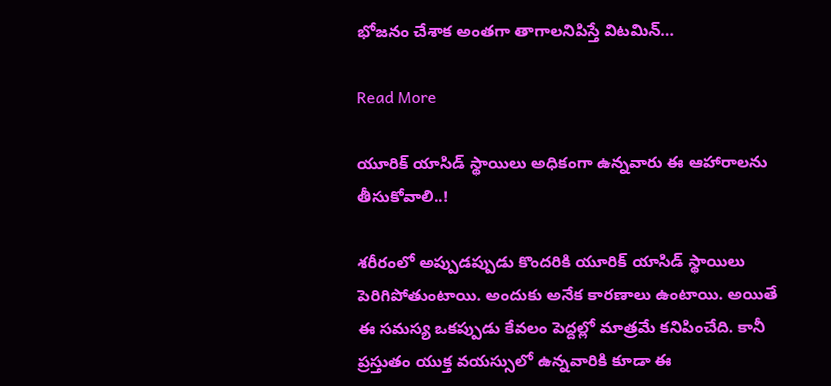భోజనం చేశాక అంతగా తాగాలనిపిస్తే విటమిన్‌…

Read More

యూరిక్ యాసిడ్ స్థాయిలు అధికంగా ఉన్న‌వారు ఈ ఆహారాల‌ను తీసుకోవాలి..!

శ‌రీరంలో అప్పుడ‌ప్పుడు కొంద‌రికి యూరిక్ యాసిడ్ స్థాయిలు పెరిగిపోతుంటాయి. అందుకు అనేక కార‌ణాలు ఉంటాయి. అయితే ఈ స‌మ‌స్య ఒక‌ప్పుడు కేవ‌లం పెద్ద‌ల్లో మాత్ర‌మే క‌నిపించేది. కానీ ప్ర‌స్తుతం యుక్త వ‌య‌స్సులో ఉన్న‌వారికి కూడా ఈ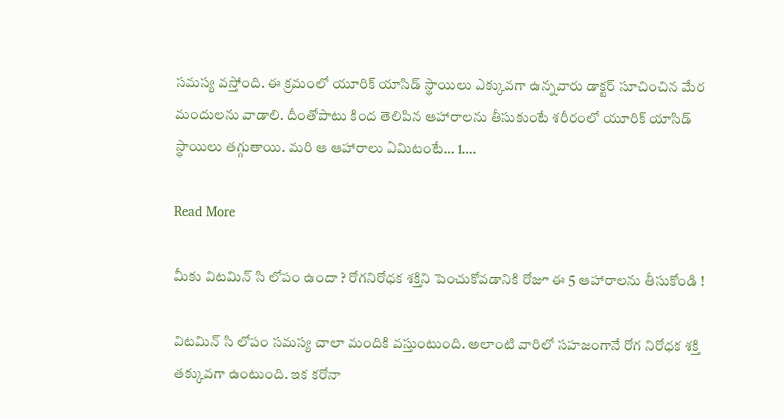స‌మ‌స్య వ‌స్తోంది. ఈ క్ర‌మంలో యూరిక్ యాసిడ్ స్థాయిలు ఎక్కువ‌గా ఉన్న‌వారు డాక్ట‌ర్ సూచించిన మేర మందుల‌ను వాడాలి. దీంతోపాటు కింద తెలిపిన ఆహారాల‌ను తీసుకుంటే శ‌రీరంలో యూరిక్ యాసిడ్ స్థాయిలు త‌గ్గుతాయి. మ‌రి ఆ ఆహారాలు ఏమిటంటే… 1….

Read More

మీకు విటమిన్ సి లోపం ఉందా ? రోగనిరోధక శక్తిని పెంచుకోవడానికి రోజూ ఈ 5 ఆహారాలను తీసుకోండి !

విటమిన్‌ సి లోపం సమస్య చాలా మందికి వస్తుంటుంది. అలాంటి వారిలో సహజంగానే రోగ నిరోధక శక్తి తక్కువగా ఉంటుంది. ఇక కరోనా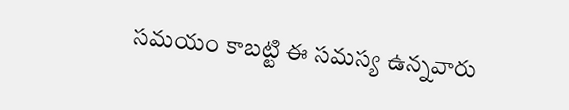సమయం కాబట్టి ఈ సమస్య ఉన్నవారు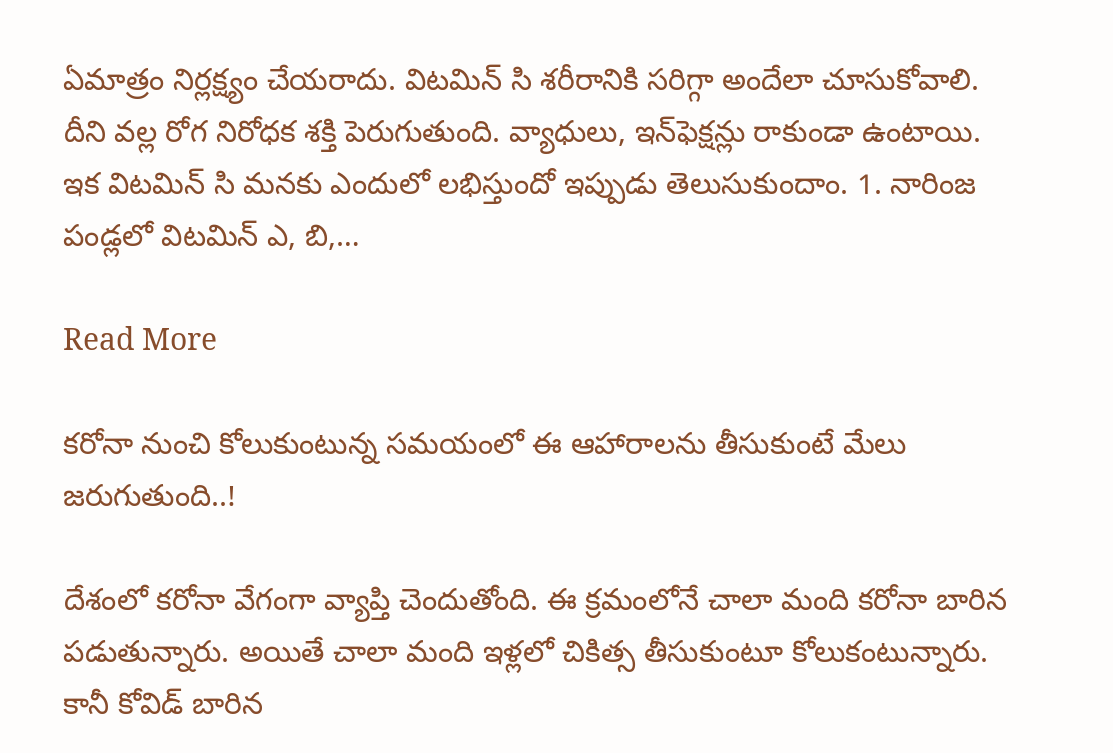ఏమాత్రం నిర్లక్ష్యం చేయరాదు. విటమిన్‌ సి శరీరానికి సరిగ్గా అందేలా చూసుకోవాలి. దీని వల్ల రోగ నిరోధక శక్తి పెరుగుతుంది. వ్యాధులు, ఇన్‌ఫెక్షన్లు రాకుండా ఉంటాయి. ఇక విటమిన్‌ సి మనకు ఎందులో లభిస్తుందో ఇప్పుడు తెలుసుకుందాం. 1. నారింజ పండ్లలో విటమిన్‌ ఎ, బి,…

Read More

క‌రోనా నుంచి కోలుకుంటున్న స‌మ‌యంలో ఈ ఆహారాల‌ను తీసుకుంటే మేలు జ‌రుగుతుంది..!

దేశంలో కరోనా వేగంగా వ్యాప్తి చెందుతోంది. ఈ క్ర‌మంలోనే చాలా మంది క‌రోనా బారిన ప‌డుతున్నారు. అయితే చాలా మంది ఇళ్ల‌లో చికిత్స తీసుకుంటూ కోలుకంటున్నారు. కానీ కోవిడ్ బారిన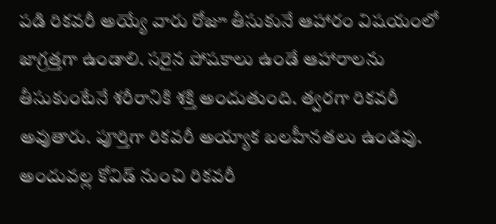ప‌డి రిక‌వ‌రీ అయ్యే వారు రోజూ తీసుకునే ఆహారం విష‌యంలో జాగ్ర‌త్త‌గా ఉండాలి. స‌రైన పోష‌కాలు ఉండే ఆహారాల‌ను తీసుకుంటేనే శ‌రీరానికి శ‌క్తి అందుతుంది. త్వ‌ర‌గా రిక‌వ‌రీ అవుతారు. పూర్తిగా రిక‌వ‌రీ అయ్యాక బ‌ల‌హీన‌త‌లు ఉండ‌వు. అందువ‌ల్ల కోవిడ్ నుంచి రిక‌వ‌రీ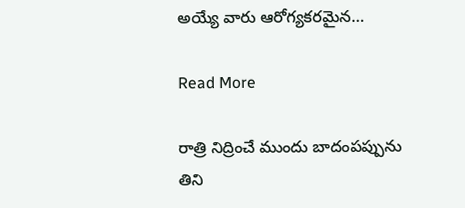అయ్యే వారు ఆరోగ్య‌క‌ర‌మైన…

Read More

రాత్రి నిద్రించే ముందు బాదంపప్పును తిని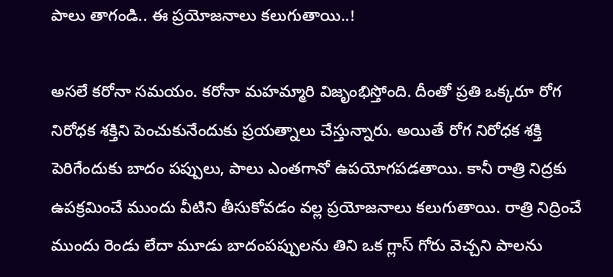పాలు తాగండి.. ఈ ప్రయోజనాలు కలుగుతాయి..!

అసలే కరోనా సమయం. కరోనా మహమ్మారి విజృంభిస్తోంది. దీంతో ప్రతి ఒక్కరూ రోగ నిరోధక శక్తిని పెంచుకునేందుకు ప్రయత్నాలు చేస్తున్నారు. అయితే రోగ నిరోధక శక్తి పెరిగేందుకు బాదం పప్పులు, పాలు ఎంతగానో ఉపయోగపడతాయి. కానీ రాత్రి నిద్రకు ఉపక్రమించే ముందు వీటిని తీసుకోవడం వల్ల ప్రయోజనాలు కలుగుతాయి. రాత్రి నిద్రించే ముందు రెండు లేదా మూడు బాదంపప్పులను తిని ఒక గ్లాస్‌ గోరు వెచ్చని పాలను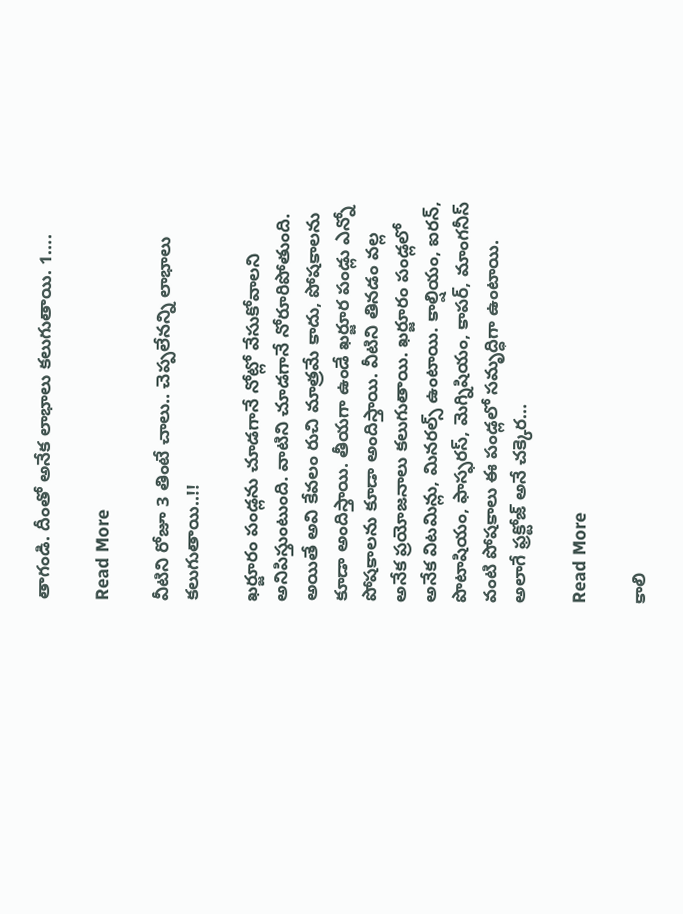తాగండి. దీంతో అనేక లాభాలు కలుగుతాయి. 1….

Read More

వీటిని రోజూ 3 తింటే చాలు.. చెప్ప‌లేన‌న్ని లాభాలు క‌లుగుతాయి..!!

ఖర్జూరం పండ్లను చూడగానే నోట్లో వేసుకోవాలని అనిపిస్తుంటుంది. వాటిని చూడగానే నోరూరిపోతుంది. అయితే అవి కేవలం రుచి మాత్రమే కాదు, పోషకాలను కూడా అందిస్తాయి. తీయగా ఉండే ఖర్జూర పండ్లు ఎన్నో పోషకాలను కూడా అందిస్తాయి. వీటిని తినడం వల్ల అనేక ప్రయోజనాలు కలుగుతాయి. ఖర్జూరం పండ్లలో అనేక విటమిన్లు, మినరల్స్‌ ఉంటాయి. కాల్షియం, ఐరన్, పొటాషియం, ఫాస్ఫరస్, మెగ్నిషియం, కాపర్, మాంగనీస్‌ వంటి పోషకాలు ఈ పండ్లలో సమృద్ధిగా ఉంటాయి. అలాగే ఫ్రక్టోజ్‌ అనే చక్కెర…

Read More

కాలి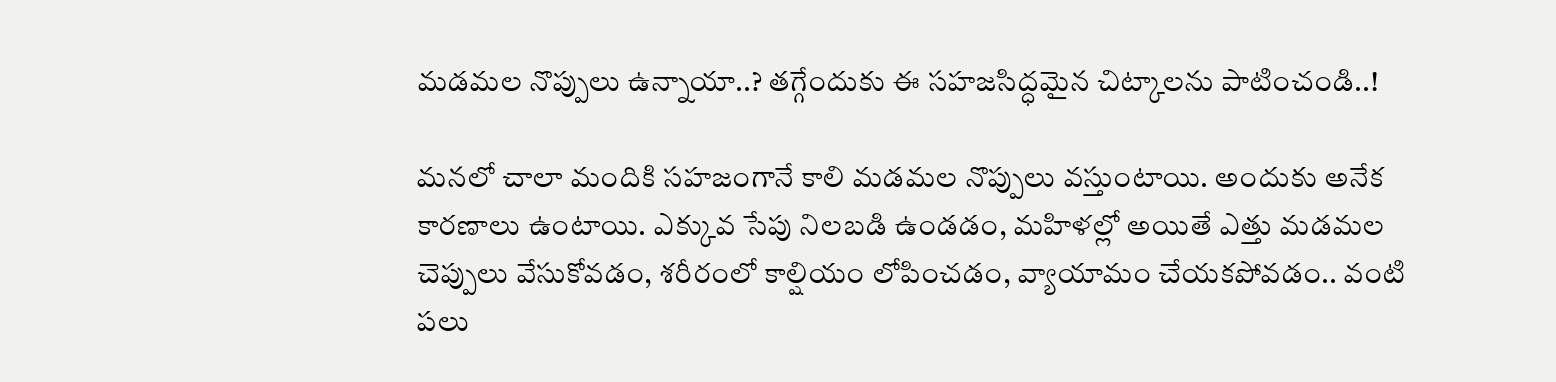మ‌డ‌మ‌ల నొప్పులు ఉన్నాయా..? త‌గ్గేందుకు ఈ స‌హ‌జ‌సిద్ధ‌మైన చిట్కాల‌ను పాటించండి..!

మ‌న‌లో చాలా మందికి స‌హ‌జంగానే కాలి మ‌డ‌మ‌ల నొప్పులు వ‌స్తుంటాయి. అందుకు అనేక కార‌ణాలు ఉంటాయి. ఎక్కువ సేపు నిల‌బ‌డి ఉండ‌డం, మ‌హిళ‌ల్లో అయితే ఎత్తు మ‌డ‌మ‌ల చెప్పులు వేసుకోవ‌డం, శ‌రీరంలో కాల్షియం లోపించ‌డం, వ్యాయామం చేయ‌క‌పోవ‌డం.. వంటి ప‌లు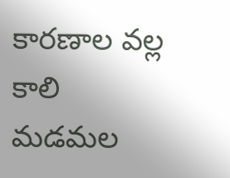కార‌ణాల వ‌ల్ల కాలి మ‌డ‌మ‌ల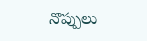నొప్పులు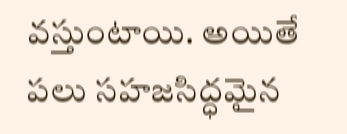వ‌స్తుంటాయి. అయితే ప‌లు సహ‌జ‌సిద్ధ‌మైన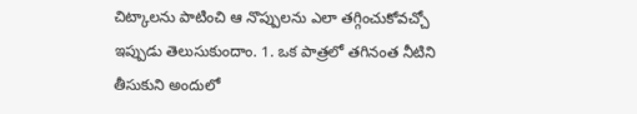చిట్కాల‌ను పాటించి ఆ నొప్పుల‌ను ఎలా త‌గ్గించుకోవ‌చ్చో ఇప్పుడు తెలుసుకుందాం. 1. ఒక పాత్ర‌లో త‌గినంత నీటిని తీసుకుని అందులో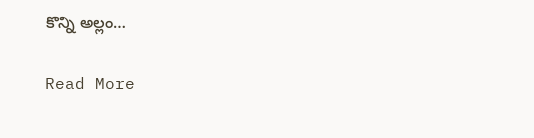కొన్ని అల్లం…

Read More